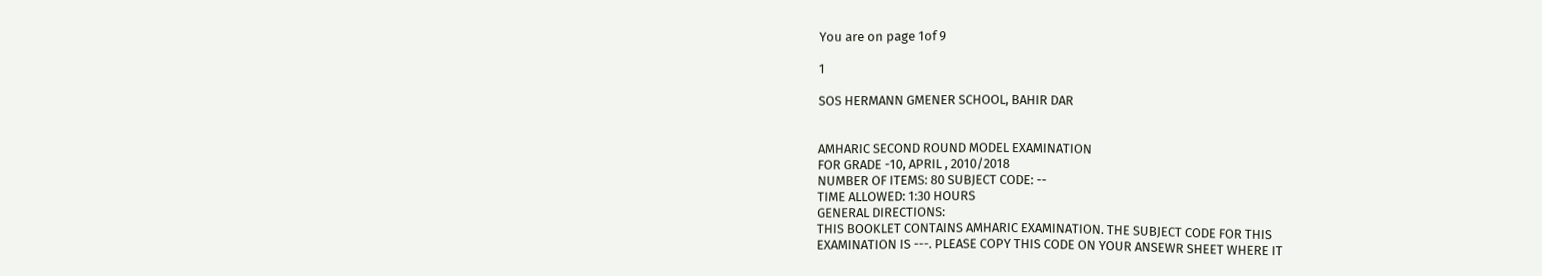You are on page 1of 9

1

SOS HERMANN GMENER SCHOOL, BAHIR DAR


AMHARIC SECOND ROUND MODEL EXAMINATION
FOR GRADE -10, APRIL , 2010/2018
NUMBER OF ITEMS: 80 SUBJECT CODE: --
TIME ALLOWED: 1:30 HOURS
GENERAL DIRECTIONS:
THIS BOOKLET CONTAINS AMHARIC EXAMINATION. THE SUBJECT CODE FOR THIS
EXAMINATION IS ---. PLEASE COPY THIS CODE ON YOUR ANSEWR SHEET WHERE IT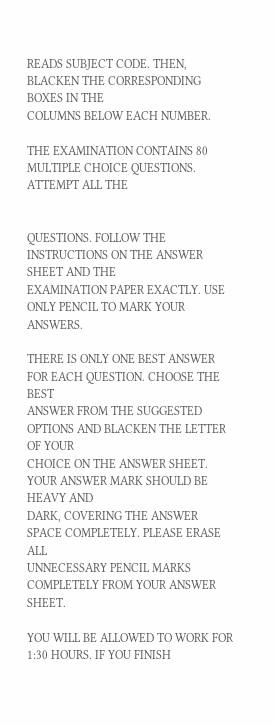READS SUBJECT CODE. THEN, BLACKEN THE CORRESPONDING BOXES IN THE
COLUMNS BELOW EACH NUMBER.

THE EXAMINATION CONTAINS 80 MULTIPLE CHOICE QUESTIONS. ATTEMPT ALL THE


QUESTIONS. FOLLOW THE INSTRUCTIONS ON THE ANSWER SHEET AND THE
EXAMINATION PAPER EXACTLY. USE ONLY PENCIL TO MARK YOUR ANSWERS.

THERE IS ONLY ONE BEST ANSWER FOR EACH QUESTION. CHOOSE THE BEST
ANSWER FROM THE SUGGESTED OPTIONS AND BLACKEN THE LETTER OF YOUR
CHOICE ON THE ANSWER SHEET. YOUR ANSWER MARK SHOULD BE HEAVY AND
DARK, COVERING THE ANSWER SPACE COMPLETELY. PLEASE ERASE ALL
UNNECESSARY PENCIL MARKS COMPLETELY FROM YOUR ANSWER SHEET.

YOU WILL BE ALLOWED TO WORK FOR 1:30 HOURS. IF YOU FINISH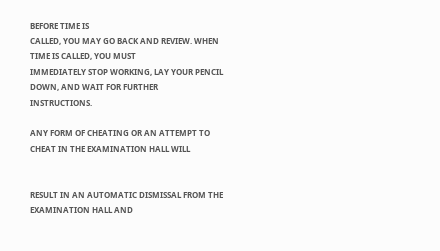BEFORE TIME IS
CALLED, YOU MAY GO BACK AND REVIEW. WHEN TIME IS CALLED, YOU MUST
IMMEDIATELY STOP WORKING, LAY YOUR PENCIL DOWN, AND WAIT FOR FURTHER
INSTRUCTIONS.

ANY FORM OF CHEATING OR AN ATTEMPT TO CHEAT IN THE EXAMINATION HALL WILL


RESULT IN AN AUTOMATIC DISMISSAL FROM THE EXAMINATION HALL AND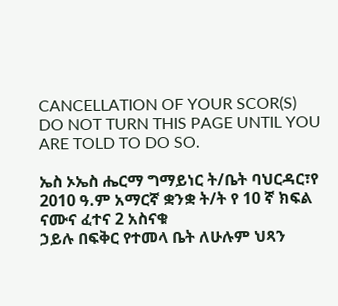CANCELLATION OF YOUR SCOR(S)
DO NOT TURN THIS PAGE UNTIL YOU ARE TOLD TO DO SO.

ኤስ ኦኤስ ሔርማ ግማይነር ት/ቤት ባህርዳር፣የ 2010 ዓ.ም አማርኛ ቋንቋ ት/ት የ 10 ኛ ክፍል ናሙና ፈተና 2 አስናቁ
ኃይሉ በፍቅር የተመላ ቤት ለሁሉም ህጻን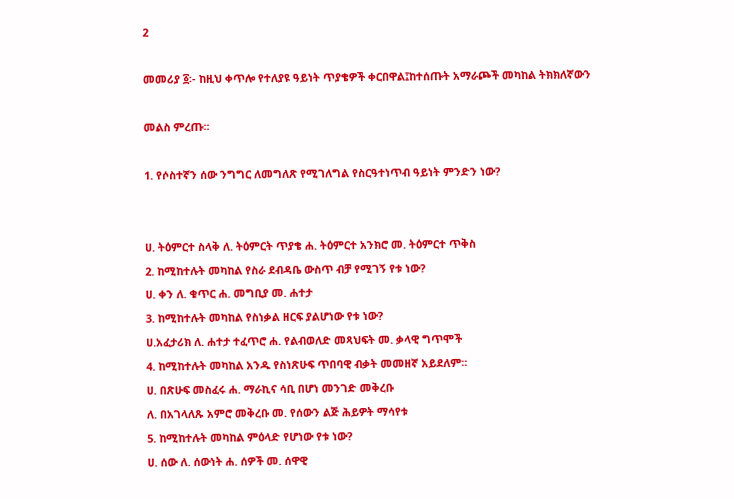2

መመሪያ ፩፡- ከዚህ ቀጥሎ የተለያዩ ዓይነት ጥያቄዎች ቀርበዋል፤ከተሰጡት አማራጮች መካከል ትክክለኛውን

መልስ ምረጡ፡፡

1. የሶስተኛን ሰው ንግግር ለመግለጽ የሚገለግል የስርዓተነጥብ ዓይነት ምንድን ነው?


ሀ. ትዕምርተ ስላቅ ለ. ትዕምርት ጥያቄ ሐ. ትዕምርተ አንክሮ መ. ትዕምርተ ጥቅስ
2. ከሚከተሉት መካከል የስራ ደብዳቤ ውስጥ ብቻ የሚገኝ የቱ ነው?
ሀ. ቀን ለ. ቁጥር ሐ. መግቢያ መ. ሐተታ
3. ከሚከተሉት መካከል የስነቃል ዘርፍ ያልሆነው የቱ ነው?
ሀ.አፈታሪክ ለ. ሐተታ ተፈጥሮ ሐ. የልብወለድ መጻህፍት መ. ቃላዊ ግጥሞች
4. ከሚከተሉት መካከል አንዱ የስነጽሁፍ ጥበባዊ ብቃት መመዘኛ አይደለም፡፡
ሀ. በጽሁፍ መስፈሩ ሐ. ማራኪና ሳቢ በሆነ መንገድ መቅረቡ
ለ. በአገላለጹ አምሮ መቅረቡ መ. የሰውን ልጅ ሕይዎት ማሳየቱ
5. ከሚከተሉት መካከል ምዕላድ የሆነው የቱ ነው?
ሀ. ሰው ለ. ሰውነት ሐ. ሰዎች መ. ሰዋዊ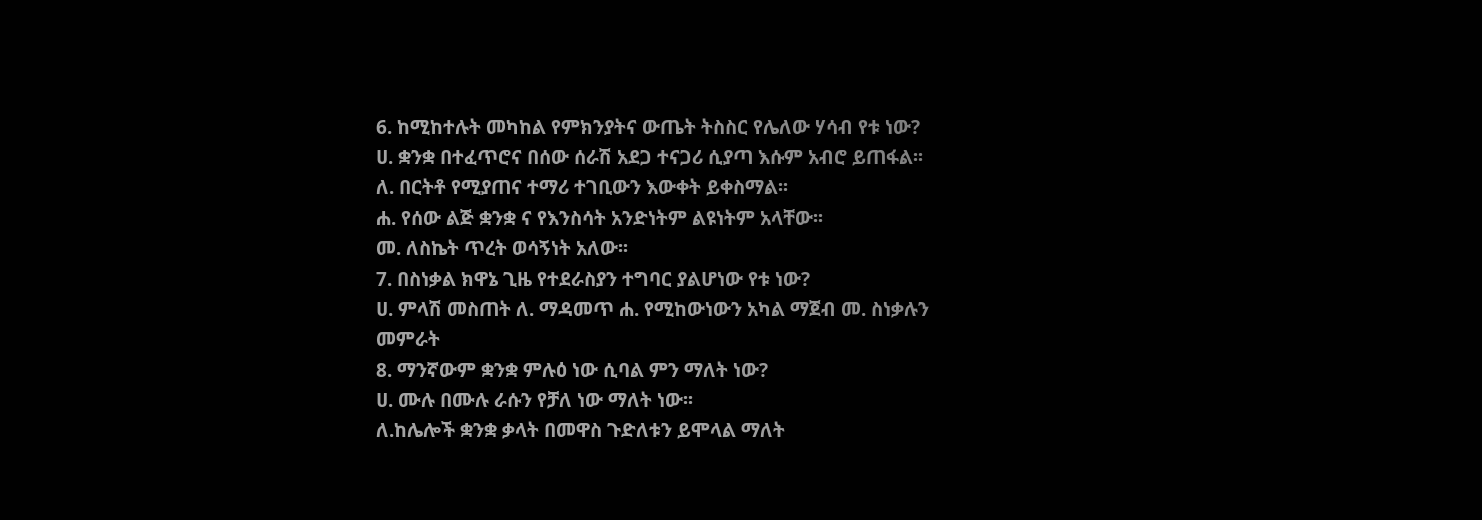6. ከሚከተሉት መካከል የምክንያትና ውጤት ትስስር የሌለው ሃሳብ የቱ ነው?
ሀ. ቋንቋ በተፈጥሮና በሰው ሰራሽ አደጋ ተናጋሪ ሲያጣ እሱም አብሮ ይጠፋል፡፡
ለ. በርትቶ የሚያጠና ተማሪ ተገቢውን እውቀት ይቀስማል፡፡
ሐ. የሰው ልጅ ቋንቋ ና የእንስሳት አንድነትም ልዩነትም አላቸው፡፡
መ. ለስኬት ጥረት ወሳኝነት አለው፡፡
7. በስነቃል ክዋኔ ጊዜ የተደራስያን ተግባር ያልሆነው የቱ ነው?
ሀ. ምላሽ መስጠት ለ. ማዳመጥ ሐ. የሚከውነውን አካል ማጀብ መ. ስነቃሉን
መምራት
8. ማንኛውም ቋንቋ ምሉዕ ነው ሲባል ምን ማለት ነው?
ሀ. ሙሉ በሙሉ ራሱን የቻለ ነው ማለት ነው፡፡
ለ.ከሌሎች ቋንቋ ቃላት በመዋስ ጉድለቱን ይሞላል ማለት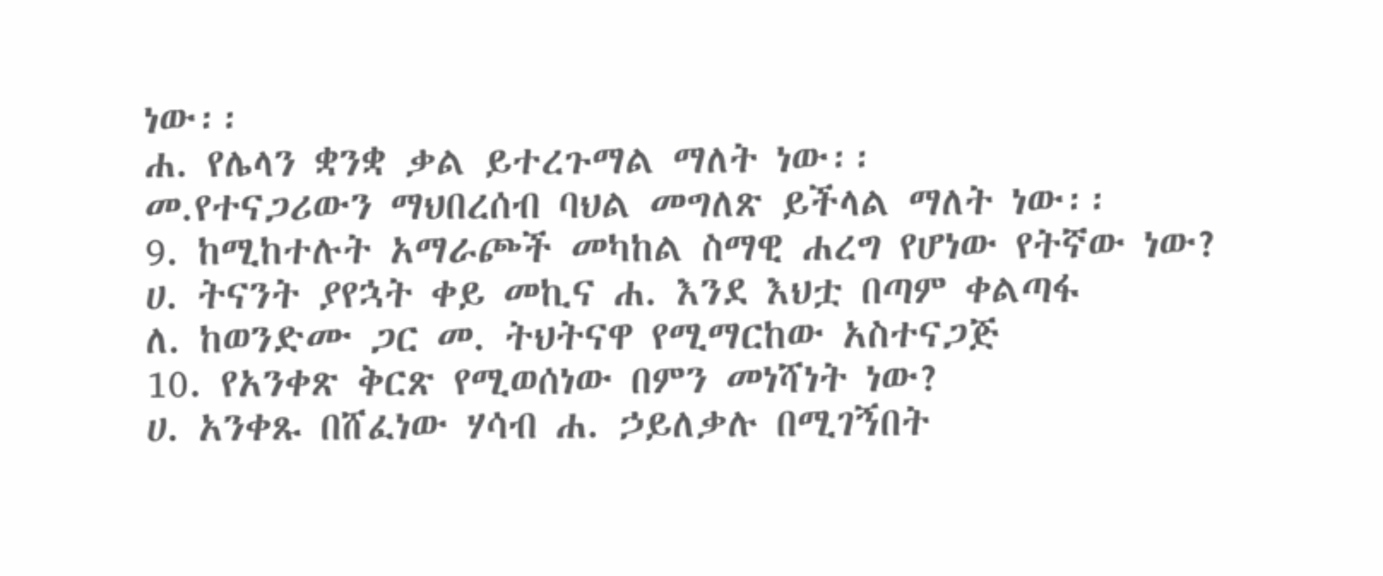ነው፡፡
ሐ. የሌላን ቋንቋ ቃል ይተረጉማል ማለት ነው፡፡
መ.የተናጋሪውን ማህበረሰብ ባህል መግለጽ ይችላል ማለት ነው፡፡
9. ከሚከተሉት አማራጮች መካከል ስማዊ ሐረግ የሆነው የትኛው ነው?
ሀ. ትናንት ያየኋት ቀይ መኪና ሐ. እንደ እህቷ በጣም ቀልጣፋ
ለ. ከወንድሙ ጋር መ. ትህትናዋ የሚማርከው አስተናጋጅ
10. የአንቀጽ ቅርጽ የሚወሰነው በምን መነሻነት ነው?
ሀ. አንቀጹ በሸፈነው ሃሳብ ሐ. ኃይለቃሉ በሚገኝበት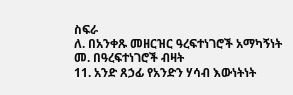ስፍራ
ለ. በአንቀጹ መዘርዝር ዓረፍተነገሮች አማካኝነት መ. በዓረፍተነገሮች ብዛት
11. አንድ ጸኃፊ የአንድን ሃሳብ እውነትነት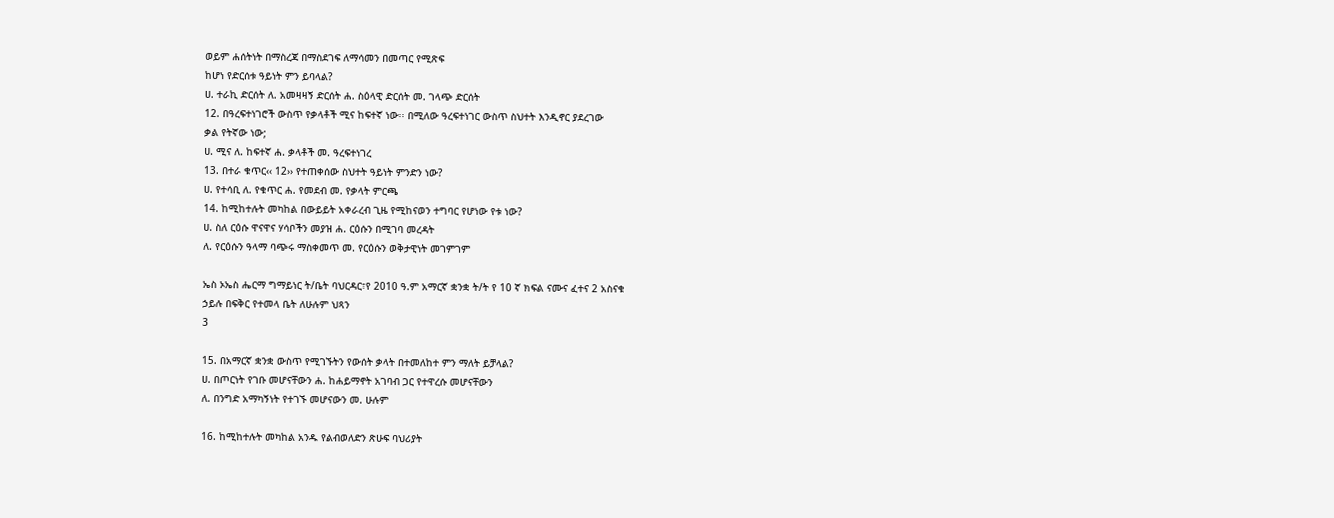ወይም ሐሰትነት በማስረጃ በማስደገፍ ለማሳመን በመጣር የሚጽፍ
ከሆነ የድርሰቱ ዓይነት ምን ይባላል?
ሀ. ተራኪ ድርሰት ለ. አመዛዛኝ ድርሰት ሐ. ስዕላዊ ድርሰት መ. ገላጭ ድርሰት
12. በዓረፍተነገሮች ውስጥ የቃላቶች ሚና ከፍተኛ ነው፡፡ በሚለው ዓረፍተነገር ውስጥ ስህተት እንዲኖር ያደረገው
ቃል የትኛው ነው;
ሀ. ሚና ለ. ከፍተኛ ሐ. ቃላቶች መ. ዓረፍተነገረ
13. በተራ ቁጥር‹‹ 12›› የተጠቀሰው ስህተት ዓይነት ምንድን ነው?
ሀ. የተሳቢ ለ. የቁጥር ሐ. የመደብ መ. የቃላት ምርጫ
14. ከሚከተሉት መካከል በውይይት አቀራረብ ጊዜ የሚከናወን ተግባር የሆነው የቱ ነው?
ሀ. ስለ ርዕሱ ዋናዋና ሃሳቦችን መያዝ ሐ. ርዕሱን በሚገባ መረዳት
ለ. የርዕሱን ዓላማ ባጭሩ ማስቀመጥ መ. የርዕሱን ወቅታዊነት መገምገም

ኤስ ኦኤስ ሔርማ ግማይነር ት/ቤት ባህርዳር፣የ 2010 ዓ.ም አማርኛ ቋንቋ ት/ት የ 10 ኛ ክፍል ናሙና ፈተና 2 አስናቁ
ኃይሉ በፍቅር የተመላ ቤት ለሁሉም ህጻን
3

15. በአማርኛ ቋንቋ ውስጥ የሚገኙትን የውሰት ቃላት በተመለከተ ምን ማለት ይቻላል?
ሀ. በጦርነት የገቡ መሆናቸውን ሐ. ከሐይማኖት አገባብ ጋር የተዋረሱ መሆናቸውን
ለ. በንግድ አማካኝነት የተገኙ መሆናውን መ. ሁሉም

16. ከሚከተሉት መካከል አንዱ የልብወለድን ጽሁፍ ባህሪያት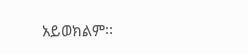አይወክልም፡፡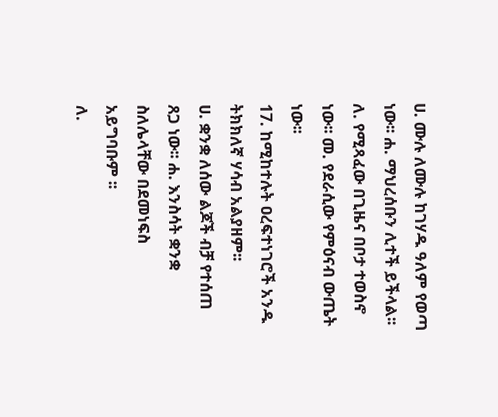ሀ. ሙሉ ለሙሉ ከገሃዱ ዓለም የወጣ ነው፡፡ ሐ. ማህረሰቡን ሊተች ይችላል፡፡
ለ. የሚጻፈው በጊዜና በቦታ ተወስኖ ነው፡፡ መ. የደራሲው የምዕናብ ውጤት ነው፡፡
17. ከሚከተሉት ዐረፍተነገሮች አንዱ ትክክለኛ ሃሳብ አልያዘም፡፡
ሀ. ቋንቋ ለሰው ልጆች ብቻ የተሰጠ ጸጋ ነው፡፡ ሐ. እንስሳት ቋንቋ ስለሌላቸው በደመነፍስ
አይግባቡም ፡፡
ለ.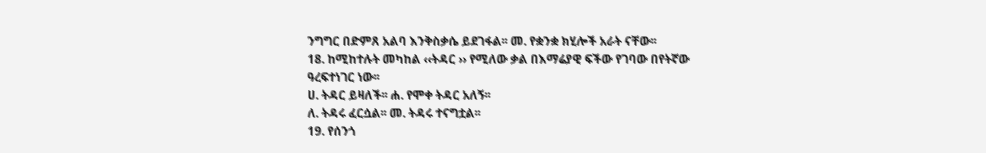ንግግር በድምጸ አልባ እንቅስቃሴ ይደገፋል፡፡ መ. የቋንቋ ክሂሎች አራት ናቸው፡፡
18. ከሚከተሉት መካከል ‹‹ትዳር ›› የሚለው ቃል በእማሬያዊ ፍችው የገባው በየትኛው ዓረፍተነገር ነው፡፡
ሀ. ትዳር ይዛለች፡፡ ሐ. የሞቀ ትዳር አለኝ፡፡
ለ. ትዳሩ ፈርሷል፡፡ መ. ትዳሩ ተናግቷል፡፡
19. የሰንጎ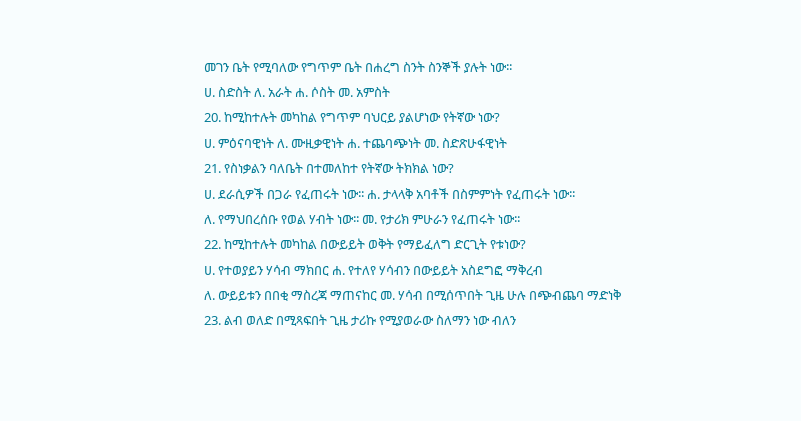መገን ቤት የሚባለው የግጥም ቤት በሐረግ ስንት ስንኞች ያሉት ነው፡፡
ሀ. ስድስት ለ. አራት ሐ. ሶስት መ. አምስት
20. ከሚከተሉት መካከል የግጥም ባህርይ ያልሆነው የትኛው ነው?
ሀ. ምዕናባዊነት ለ. ሙዚቃዊነት ሐ. ተጨባጭነት መ. ስድጽሁፋዊነት
21. የስነቃልን ባለቤት በተመለከተ የትኛው ትክክል ነው?
ሀ. ደራሲዎች በጋራ የፈጠሩት ነው፡፡ ሐ. ታላላቅ አባቶች በስምምነት የፈጠሩት ነው፡፡
ለ. የማህበረሰቡ የወል ሃብት ነው፡፡ መ. የታሪክ ምሁራን የፈጠሩት ነው፡፡
22. ከሚከተሉት መካከል በውይይት ወቅት የማይፈለግ ድርጊት የቱነው?
ሀ. የተወያይን ሃሳብ ማክበር ሐ. የተለየ ሃሳብን በውይይት አስደግፎ ማቅረብ
ለ. ውይይቱን በበቂ ማስረጃ ማጠናከር መ. ሃሳብ በሚሰጥበት ጊዜ ሁሉ በጭብጨባ ማድነቅ
23. ልብ ወለድ በሚጻፍበት ጊዜ ታሪኩ የሚያወራው ስለማን ነው ብለን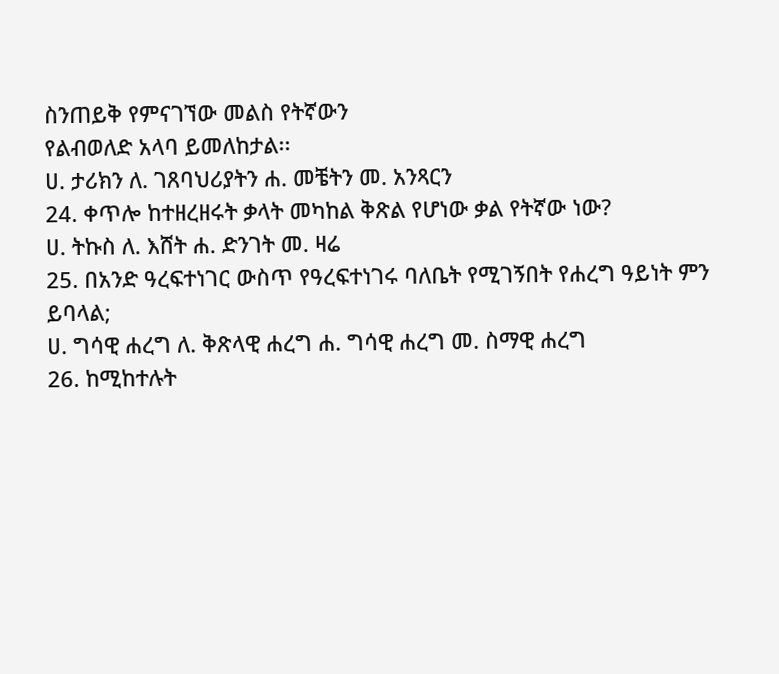ስንጠይቅ የምናገኘው መልስ የትኛውን
የልብወለድ አላባ ይመለከታል፡፡
ሀ. ታሪክን ለ. ገጸባህሪያትን ሐ. መቼትን መ. አንጻርን
24. ቀጥሎ ከተዘረዘሩት ቃላት መካከል ቅጽል የሆነው ቃል የትኛው ነው?
ሀ. ትኩስ ለ. እሸት ሐ. ድንገት መ. ዛሬ
25. በአንድ ዓረፍተነገር ውስጥ የዓረፍተነገሩ ባለቤት የሚገኝበት የሐረግ ዓይነት ምን ይባላል;
ሀ. ግሳዊ ሐረግ ለ. ቅጽላዊ ሐረግ ሐ. ግሳዊ ሐረግ መ. ስማዊ ሐረግ
26. ከሚከተሉት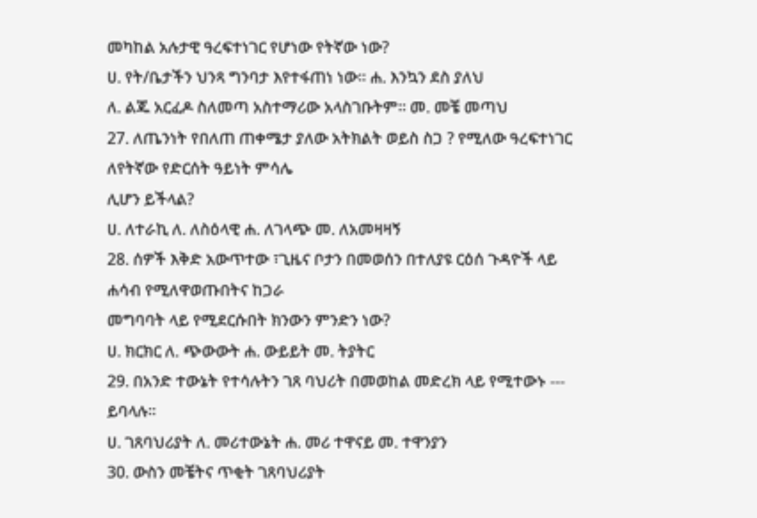መካከል አሉታዊ ዓረፍተነገር የሆነው የትኛው ነው?
ሀ. የት/ቤታችን ህንጻ ግንባታ እየተፋጠነ ነው፡፡ ሐ. እንኳን ደስ ያለህ
ለ. ልጁ አርፈዶ ስለመጣ አስተማሪው አላስገቡትም፡፡ መ. መቼ መጣህ
27. ለጤንነት የበለጠ ጠቀሜታ ያለው አትክልት ወይስ ስጋ ? የሚለው ዓረፍተነገር ለየትኛው የድርሰት ዓይነት ምሳሌ
ሊሆን ይችላል?
ሀ. ለተራኪ ለ. ለስዕላዊ ሐ. ለገላጭ መ. ለአመዛዛኝ
28. ሰዎች እቅድ አውጥተው ፣ጊዜና ቦታን በመወሰን በተለያዩ ርዕሰ ጉዳዮች ላይ ሐሳብ የሚለዋወጡበትና ከጋራ
መግባባት ላይ የሚደርሱበት ክንውን ምንድን ነው?
ሀ. ክርክር ለ. ጭውውት ሐ. ውይይት መ. ትያትር
29. በአንድ ተውኔት የተሳሉትን ገጸ ባህሪት በመወከል መድረክ ላይ የሚተውኑ --- ይባላሉ፡፡
ሀ. ገጸባህሪያት ለ. መሪተውኔት ሐ. መሪ ተዋናይ መ. ተዋንያን
30. ውስን መቼትና ጥቂት ገጸባህሪያት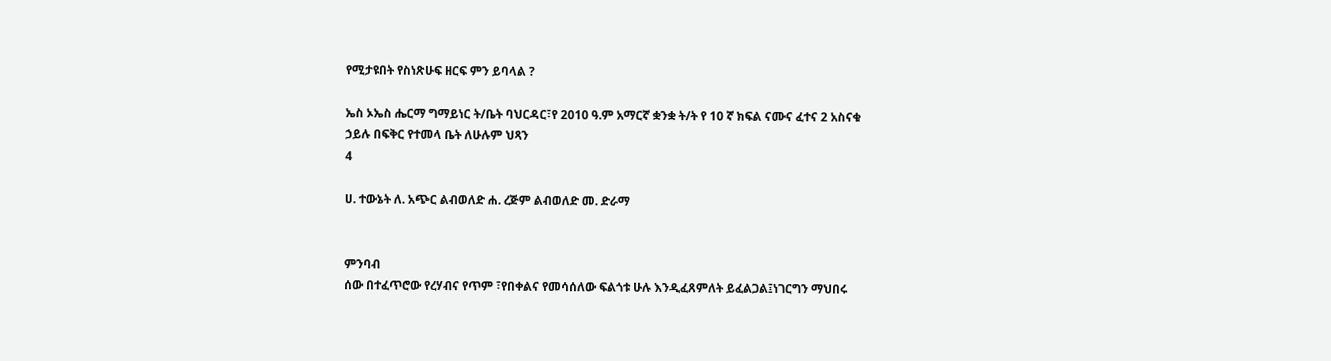የሚታዩበት የስነጽሁፍ ዘርፍ ምን ይባላል ?

ኤስ ኦኤስ ሔርማ ግማይነር ት/ቤት ባህርዳር፣የ 2010 ዓ.ም አማርኛ ቋንቋ ት/ት የ 10 ኛ ክፍል ናሙና ፈተና 2 አስናቁ
ኃይሉ በፍቅር የተመላ ቤት ለሁሉም ህጻን
4

ሀ. ተውኔት ለ. አጭር ልብወለድ ሐ. ረጅም ልብወለድ መ. ድራማ


ምንባብ
ሰው በተፈጥሮው የረሃብና የጥም ፣የበቀልና የመሳሰለው ፍልጎቱ ሁሉ እንዲፈጸምለት ይፈልጋል፤ነገርግን ማህበሩ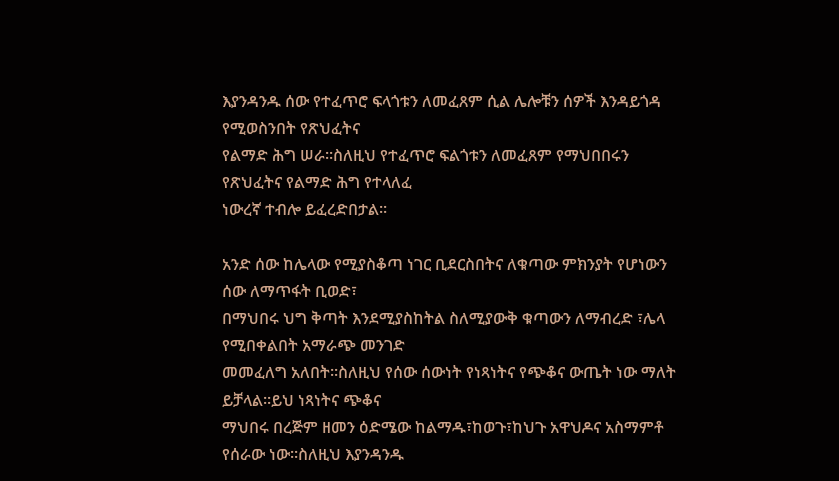እያንዳንዱ ሰው የተፈጥሮ ፍላጎቱን ለመፈጸም ሲል ሌሎቹን ሰዎች እንዳይጎዳ የሚወስንበት የጽህፈትና
የልማድ ሕግ ሠራ፡፡ስለዚህ የተፈጥሮ ፍልጎቱን ለመፈጸም የማህበበሩን የጽህፈትና የልማድ ሕግ የተላለፈ
ነውረኛ ተብሎ ይፈረድበታል፡፡

አንድ ሰው ከሌላው የሚያስቆጣ ነገር ቢደርስበትና ለቁጣው ምክንያት የሆነውን ሰው ለማጥፋት ቢወድ፣
በማህበሩ ህግ ቅጣት እንደሚያስከትል ስለሚያውቅ ቁጣውን ለማብረድ ፣ሌላ የሚበቀልበት አማራጭ መንገድ
መመፈለግ አለበት፡፡ስለዚህ የሰው ሰውነት የነጻነትና የጭቆና ውጤት ነው ማለት ይቻላል፡፡ይህ ነጻነትና ጭቆና
ማህበሩ በረጅም ዘመን ዕድሜው ከልማዱ፣ከወጉ፣ከህጉ አዋህዶና አስማምቶ የሰራው ነው፡፡ስለዚህ እያንዳንዱ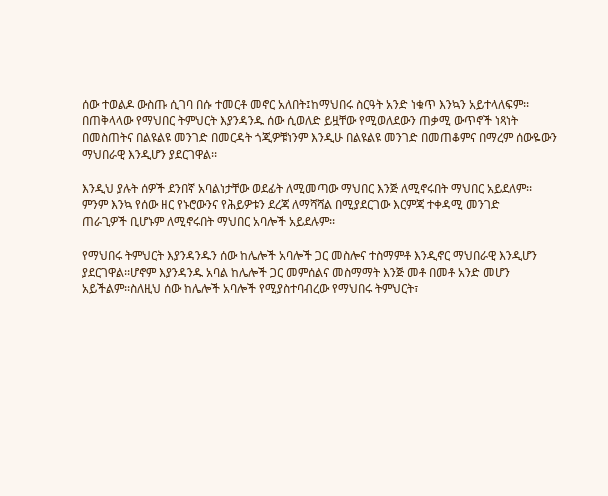ሰው ተወልዶ ውስጡ ሲገባ በሱ ተመርቶ መኖር አለበት፤ከማህበሩ ስርዓት አንድ ነቁጥ እንኳን አይተላለፍም፡፡
በጠቅላላው የማህበር ትምህርት እያንዳንዱ ሰው ሲወለድ ይዟቸው የሚወለደውን ጠቃሚ ውጥኖች ነጻነት
በመስጠትና በልዩልዩ መንገድ በመርዳት ጎጂዎቹነንም እንዲሁ በልዩልዩ መንገድ በመጠቆምና በማረም ሰውዬውን
ማህበራዊ እንዲሆን ያደርገዋል፡፡

እንዲህ ያሉት ሰዎች ደንበኛ አባልነታቸው ወደፊት ለሚመጣው ማህበር እንጅ ለሚኖሩበት ማህበር አይደለም፡፡
ምንም እንኳ የሰው ዘር የኑሮውንና የሕይዎቱን ደረጃ ለማሻሻል በሚያደርገው እርምጃ ተቀዳሚ መንገድ
ጠራጊዎች ቢሆኑም ለሚኖሩበት ማህበር አባሎች አይደሉም፡፡

የማህበሩ ትምህርት እያንዳንዱን ሰው ከሌሎች አባሎች ጋር መስሎና ተስማምቶ እንዲኖር ማህበራዊ እንዲሆን
ያደርገዋል፡፡ሆኖም እያንዳንዱ አባል ከሌሎች ጋር መምሰልና መስማማት እንጅ መቶ በመቶ አንድ መሆን
አይችልም፡፡ስለዚህ ሰው ከሌሎች አባሎች የሚያስተባብረው የማህበሩ ትምህርት፣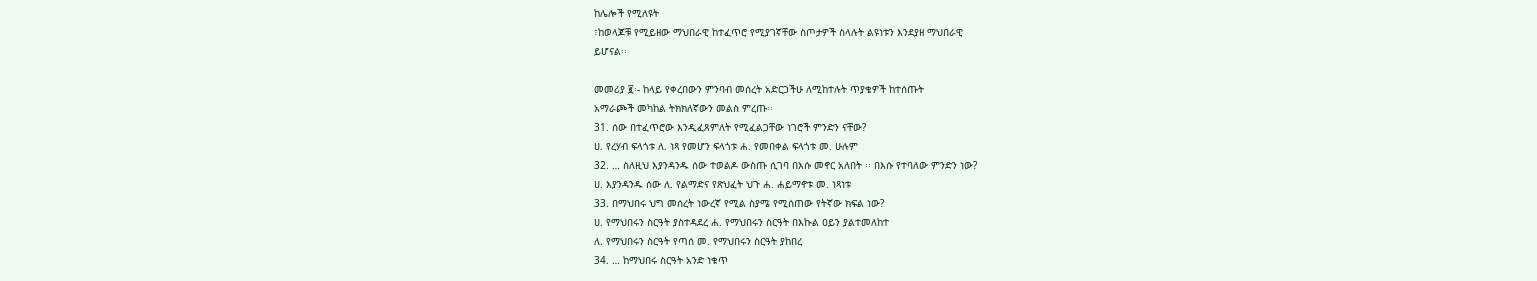ከሌሎች የሚለዩት
፣ከወላጆቹ የሚይዘው ማህበራዊ ከተፈጥሮ የሚያገኛቸው ስጦታዎች ስላሉት ልዩነቱን እንደያዘ ማህበራዊ
ይሆናል፡፡

መመሪያ ፪፡- ከላይ የቀረበውን ምንባብ መሰረት አድርጋችሁ ለሚከተሉት ጥያቄዎች ከተሰጡት
አማራጮች መካከል ትክክለኛውን መልስ ምረጡ፡፡
31. ሰው በተፈጥሮው እንዲፈጸምለት የሚፈልጋቸው ነገሮች ምንድን ናቸው?
ሀ. የረሃብ ፍላጎቱ ለ. ነጻ የመሆን ፍላጎቱ ሐ. የመበቀል ፍላጎቱ መ. ሁሉም
32. … ስለዚህ እያንዳንዱ ሰው ተወልዶ ውስጡ ሲገባ በእሱ መኖር አለበት ፡፡ በእሱ የተባለው ምንድን ነው?
ሀ. እያንዳንዱ ሰው ለ. የልማድና የጽህፈት ህጉ ሐ. ሐይማኖቱ መ. ነጻነቱ
33. በማህበሩ ህግ መሰረት ነውረኛ የሚል ስያሜ የሚሰጠው የትኛው ክፍል ነው?
ሀ. የማህበሩን ስርዓት ያስተዳደረ ሐ. የማህበሩን ስርዓት በእኩል ዐይን ያልተመለከተ
ለ. የማህበሩን ስርዓት የጣሰ መ. የማህበሩን ስርዓት ያከበረ
34. … ከማህበሩ ስርዓት አንድ ነቁጥ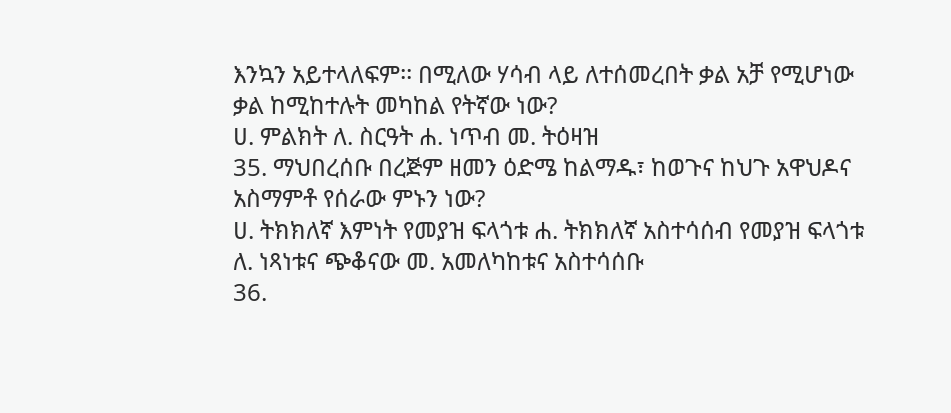እንኳን አይተላለፍም፡፡ በሚለው ሃሳብ ላይ ለተሰመረበት ቃል አቻ የሚሆነው
ቃል ከሚከተሉት መካከል የትኛው ነው?
ሀ. ምልክት ለ. ስርዓት ሐ. ነጥብ መ. ትዕዛዝ
35. ማህበረሰቡ በረጅም ዘመን ዕድሜ ከልማዱ፣ ከወጉና ከህጉ አዋህዶና አስማምቶ የሰራው ምኑን ነው?
ሀ. ትክክለኛ እምነት የመያዝ ፍላጎቱ ሐ. ትክክለኛ አስተሳሰብ የመያዝ ፍላጎቱ
ለ. ነጻነቱና ጭቆናው መ. አመለካከቱና አስተሳሰቡ
36.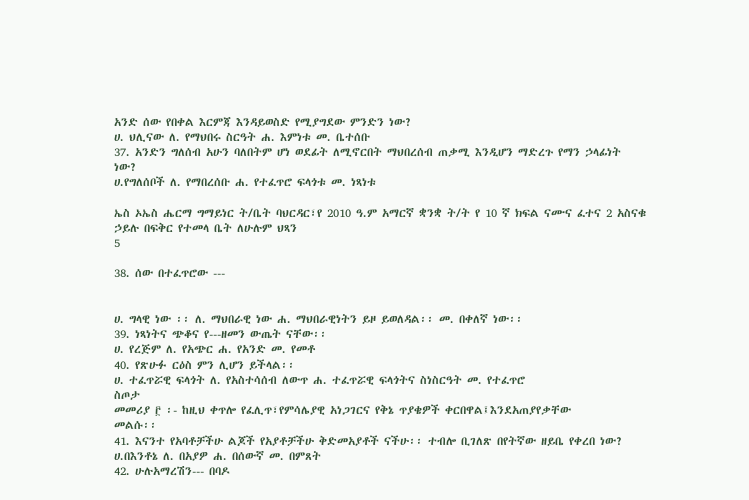አንድ ሰው የበቀል እርምጃ እንዳይወስድ የሚያግደው ምንድን ነው?
ሀ. ህሊናው ለ. የማህበሩ ስርዓት ሐ. እምነቱ መ. ቤተሰቡ
37. አንድን ግለሰብ አሁን ባለበትም ሆነ ወደፊት ለሚኖርበት ማህበረሰብ ጠቃሚ እንዲሆን ማድረጉ የማን ኃላፊነት
ነው?
ሀ.የግለሰቦች ለ. የማበረሰቡ ሐ. የተፈጥሮ ፍላጎቱ መ. ነጻነቱ

ኤስ ኦኤስ ሔርማ ግማይነር ት/ቤት ባህርዳር፣የ 2010 ዓ.ም አማርኛ ቋንቋ ት/ት የ 10 ኛ ክፍል ናሙና ፈተና 2 አስናቁ
ኃይሉ በፍቅር የተመላ ቤት ለሁሉም ህጻን
5

38. ሰው በተፈጥሮው ---


ሀ. ግላዊ ነው ፡፡ ለ. ማህበራዊ ነው ሐ. ማህበራዊነትን ይዞ ይወለዳል፡፡ መ. በቀለኛ ነው፡፡
39. ነጻነትና ጭቆና የ---ዘመን ውጤት ናቸው፡፡
ሀ. የረጅም ለ. የአጭር ሐ. የአንድ መ. የመቶ
40. የጽሁፉ ርዕስ ምን ሊሆን ይችላል፡፡
ሀ. ተፈጥሯዊ ፍላጎት ለ. የአስተሳሰብ ለውጥ ሐ. ተፈጥሯዊ ፍላጎትና ስነስርዓት መ. የተፈጥሮ
ስጦታ
መመሪያ ፫ ፡- ከዚህ ቀጥሎ የፈሊጥ፣የምሳሌያዊ አነጋገርና የቅኔ ጥያቄዎች ቀርበዋል፤እንደአጠያየቃቸው
መልሱ፡፡
41. እናንተ የአባቶቻችሁ ልጆች የአያቶቻችሁ ቅድመአያቶች ናችሁ፡፡ ተብሎ ቢገለጽ በየትኛው ዘይቤ የቀረበ ነው?
ሀ.በእንቶኔ ለ. በአያዎ ሐ. በሰውኛ መ. በምጸት
42. ሁሉአማረሽን--- በባዶ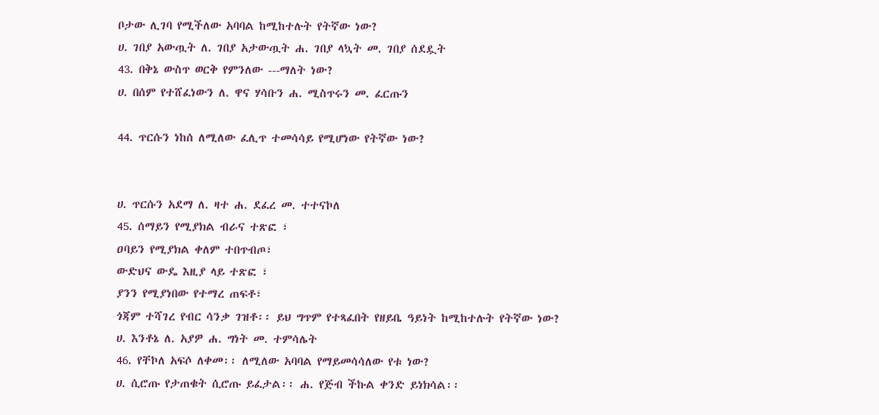ቦታው ሊገባ የሚችለው አባባል ከሚከተሉት የትኛው ነው?
ሀ. ገበያ አውጧት ለ. ገበያ አታውጧት ሐ. ገበያ ላኳት መ. ገበያ ሰደዷት
43. በቅኔ ውስጥ ወርቅ የምንለው ---ማለት ነው?
ሀ. በሰም የተሸፈነውን ለ. ዋና ሃሳቡን ሐ. ሚስጥሩን መ. ፈርጡን

44. ጥርሱን ነከሰ ለሚለው ፈሊጥ ተመሳሳይ የሚሆነው የትኛው ነው?


ሀ. ጥርሱን አደማ ለ. ዛተ ሐ. ደፈረ መ. ተተናኮለ
45. ሰማይን የሚያክል ብራና ተጽፎ ፣
ዐባይን የሚያክል ቀለም ተበጥብጦ፣
ውድህና ውዴ እዚያ ላይ ተጽፎ ፣
ያንን የሚያነበው የተማረ ጠፍቶ፣
ጎጃም ተሻገረ የብር ሳንቃ ገዝቶ፡፡ ይህ ግጥም የተጻፈበት የዘይቤ ዓይነት ከሚከተሉት የትኛው ነው?
ሀ. እንቶኔ ለ. አያዎ ሐ. ግነት መ. ተምሳሌት
46. የቸኮለ አፍሶ ለቀመ፡፡ ለሚለው አባባል የማይመሳሳለው የቱ ነው?
ሀ. ሲሮጡ የታጠቁት ሲሮጡ ይፈታል፡፡ ሐ. የጅብ ችኩል ቀንድ ይነክሳል፡፡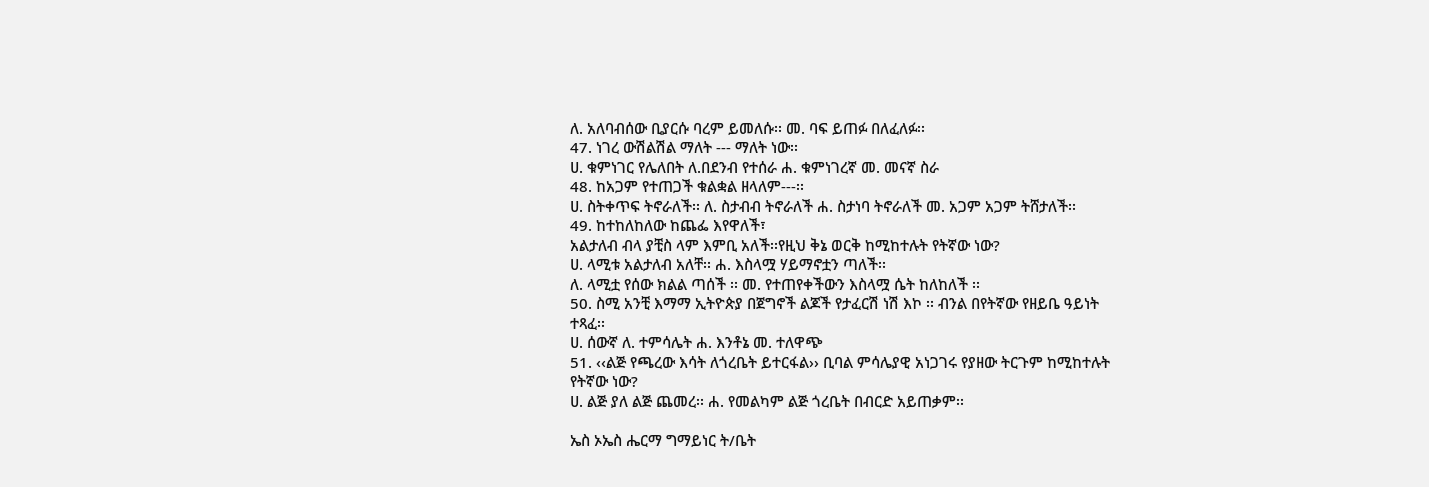ለ. አለባብሰው ቢያርሱ ባረም ይመለሱ፡፡ መ. ባፍ ይጠፉ በለፈለፉ፡፡
47. ነገረ ውሽልሽል ማለት --- ማለት ነው፡፡
ሀ. ቁምነገር የሌለበት ለ.በደንብ የተሰራ ሐ. ቁምነገረኛ መ. መናኛ ስራ
48. ከአጋም የተጠጋች ቁልቋል ዘላለም---፡፡
ሀ. ስትቀጥፍ ትኖራለች፡፡ ለ. ስታብብ ትኖራለች ሐ. ስታነባ ትኖራለች መ. አጋም አጋም ትሸታለች፡፡
49. ከተከለከለው ከጨፌ እየዋለች፣
አልታለብ ብላ ያቺስ ላም እምቢ አለች፡፡የዚህ ቅኔ ወርቅ ከሚከተሉት የትኛው ነው?
ሀ. ላሚቱ አልታለብ አለቸ፡፡ ሐ. እስላሟ ሃይማኖቷን ጣለች፡፡
ለ. ላሚቷ የሰው ክልል ጣሰች ፡፡ መ. የተጠየቀችውን እስላሟ ሴት ከለከለች ፡፡
50. ስሚ አንቺ እማማ ኢትዮጵያ በጀግኖች ልጆች የታፈርሽ ነሽ እኮ ፡፡ ብንል በየትኛው የዘይቤ ዓይነት
ተጻፈ፡፡
ሀ. ሰውኛ ለ. ተምሳሌት ሐ. እንቶኔ መ. ተለዋጭ
51. ‹‹ልጅ የጫረው እሳት ለጎረቤት ይተርፋል›› ቢባል ምሳሌያዊ አነጋገሩ የያዘው ትርጉም ከሚከተሉት
የትኛው ነው?
ሀ. ልጅ ያለ ልጅ ጨመረ፡፡ ሐ. የመልካም ልጅ ጎረቤት በብርድ አይጠቃም፡፡

ኤስ ኦኤስ ሔርማ ግማይነር ት/ቤት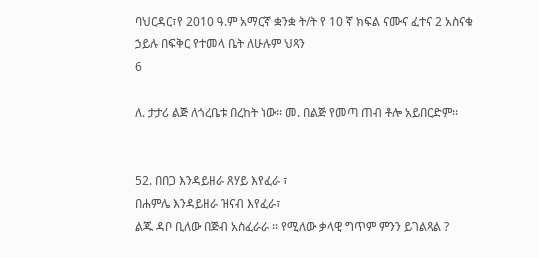ባህርዳር፣የ 2010 ዓ.ም አማርኛ ቋንቋ ት/ት የ 10 ኛ ክፍል ናሙና ፈተና 2 አስናቁ
ኃይሉ በፍቅር የተመላ ቤት ለሁሉም ህጻን
6

ለ. ታታሪ ልጅ ለጎረቤቱ በረከት ነው፡፡ መ. በልጅ የመጣ ጠብ ቶሎ አይበርድም፡፡


52. በበጋ እንዳይዘራ ጸሃይ እየፈራ ፣
በሐምሌ እንዳይዘራ ዝናብ እየፈራ፣
ልጁ ዳቦ ቢለው በጅብ አስፈራራ ፡፡ የሚለው ቃላዊ ግጥም ምንን ይገልጻል ?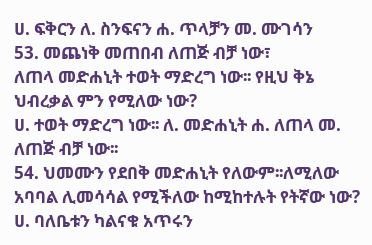ሀ. ፍቅርን ለ. ስንፍናን ሐ. ጥላቻን መ. ሙገሳን
53. መጨነቅ መጠበብ ለጠጅ ብቻ ነው፣
ለጠላ መድሐኒት ተወት ማድረግ ነው፡፡ የዚህ ቅኔ ህብረቃል ምን የሚለው ነው?
ሀ. ተወት ማድረግ ነው፡፡ ለ. መድሐኒት ሐ. ለጠላ መ. ለጠጅ ብቻ ነው፡፡
54. ህመሙን የደበቅ መድሐኒት የለውም፡፡ለሚለው አባባል ሊመሳሳል የሚችለው ከሚከተሉት የትኛው ነው?
ሀ. ባለቤቱን ካልናቁ አጥሩን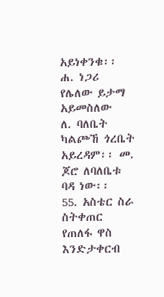አይነቀንቁ፡፡ ሐ. ነጋሪ የሌለው ይታማ አይመስለው
ለ. ባለቤት ካልጮኸ ጎረቤት አይረዳም፡፡ መ. ጆሮ ለባለቤቱ ባዳ ነው፡፡
55. አስቴር ስራ ስትቀጠር የጠለፋ ዋስ እንድታቀርብ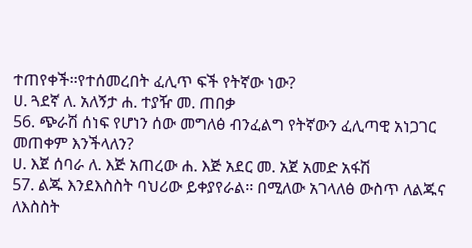ተጠየቀች፡፡የተሰመረበት ፈሊጥ ፍች የትኛው ነው?
ሀ. ጓደኛ ለ. አለኝታ ሐ. ተያዥ መ. ጠበቃ
56. ጭራሽ ሰነፍ የሆነን ሰው መግለፅ ብንፈልግ የትኛውን ፈሊጣዊ አነጋገር መጠቀም እንችላለን?
ሀ. እጀ ሰባራ ለ. እጅ አጠረው ሐ. እጅ አደር መ. አጀ አመድ አፋሽ
57. ልጁ እንደእስስት ባህሪው ይቀያየራል፡፡ በሚለው አገላለፅ ውስጥ ለልጁና ለእስስት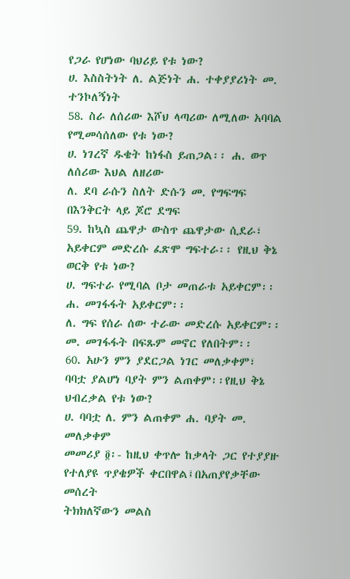የጋራ የሆነው ባህሪይ የቱ ነው?
ሀ. እስስትነት ለ. ልጅነት ሐ. ተቀያያሪነት መ. ተንኮለኝነት
58. ስራ ለሰሪው እሾህ ላጣሪው ለሚለው አባባል የሚመሳሰለው የቱ ነው?
ሀ. ነገረኛ ዱቄት ከነፋስ ይጠጋል፡፡ ሐ. ወጥ ለሰሪው እህል ለዘሪው
ለ. ደባ ራሱን ስለት ድሱን መ. የግፍግፍ በእንቅርት ላይ ጆሮ ደግፍ
59. ከኳስ ጨዋታ ውስጥ ጨዋታው ሲደራ፣
አይቀርም መድረሱ ፈጽሞ ግፍተራ፡፡ የዚህ ቅኔ ወርቅ የቱ ነው?
ሀ. ግፍተራ የሚባል ቦታ መጠራቱ አይቀርም፡፡ ሐ. መገፋፋት አይቀርም፡፡
ለ. ግፍ የሰራ ሰው ተራው መድረሱ አይቀርም፡፡ መ. መገፋፋት በፍጹም መኖር የለበትም፡፡
60. አሁን ምን ያደርጋል ነገር መለቃቀም፣
ባባቷ ያልሆነ ባያት ምን ልጠቀም፡፡የዚህ ቅኔ ህብረቃል የቱ ነው?
ሀ. ባባቷ ለ. ምን ልጠቀም ሐ. ባያት መ. መለቃቀም
መመሪያ ፬፡- ከዚህ ቀጥሎ ከቃላት ጋር የተያያዙ የተለያዩ ጥያቄዎች ቀርበዋል፤በአጠያየቃቸው መሰረት
ትክክለኛውን መልስ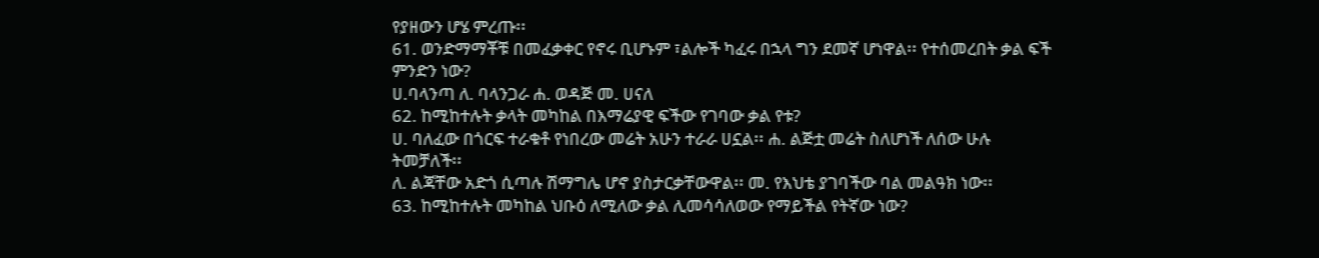የያዘውን ሆሄ ምረጡ፡፡
61. ወንድማማቾቹ በመፈቃቀር የኖሩ ቢሆኑም ፣ልሎች ካፈሩ በኋላ ግን ደመኛ ሆነዋል፡፡ የተሰመረበት ቃል ፍች
ምንድን ነው?
ሀ.ባላንጣ ለ. ባላንጋራ ሐ. ወዳጅ መ. ሀናለ
62. ከሚከተሉት ቃላት መካከል በእማሬያዊ ፍችው የገባው ቃል የቱ?
ሀ. ባለፈው በጎርፍ ተራቁቶ የነበረው መሬት አሁን ተራራ ሀኗል፡፡ ሐ. ልጅቷ መሬት ስለሆነች ለሰው ሁሉ
ትመቻለች፡፡
ለ. ልጃቸው አድጎ ሲጣሉ ሽማግሌ ሆኖ ያስታርቃቸውዋል፡፡ መ. የእህቴ ያገባችው ባል መልዓክ ነው፡፡
63. ከሚከተሉት መካከል ህቡዕ ለሚለው ቃል ሊመሳሳለወው የማይችል የትኛው ነው?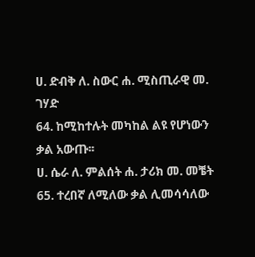ሀ. ድብቅ ለ. ስውር ሐ. ሚስጢራዊ መ. ገሃድ
64. ከሚከተሉት መካከል ልዩ የሆነውን ቃል አውጡ፡፡
ሀ. ሴራ ለ. ምልሰት ሐ. ታሪክ መ. መቼት
65. ተረበኛ ለሚለው ቃል ሊመሳሳለው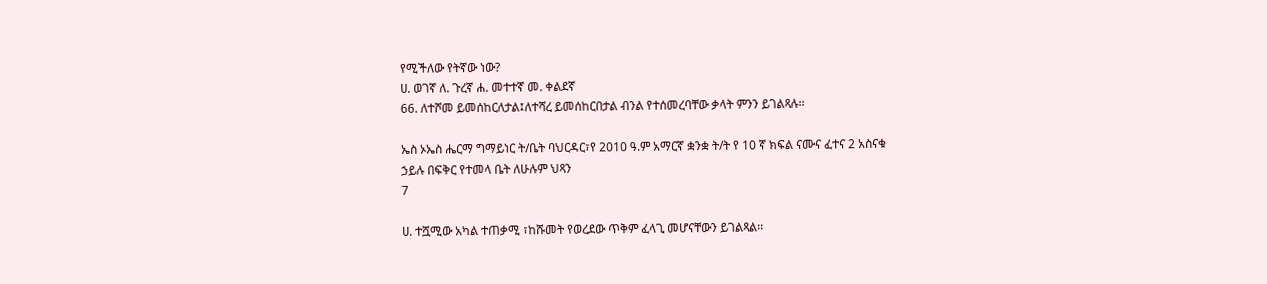የሚችለው የትኛው ነው?
ሀ. ወገኛ ለ. ጉረኛ ሐ. መተተኛ መ. ቀልደኛ
66. ለተሾመ ይመሰከርለታል፤ለተሻረ ይመሰከርበታል ብንል የተሰመረባቸው ቃላት ምንን ይገልጻሉ፡፡

ኤስ ኦኤስ ሔርማ ግማይነር ት/ቤት ባህርዳር፣የ 2010 ዓ.ም አማርኛ ቋንቋ ት/ት የ 10 ኛ ክፍል ናሙና ፈተና 2 አስናቁ
ኃይሉ በፍቅር የተመላ ቤት ለሁሉም ህጻን
7

ሀ. ተሿሚው አካል ተጠቃሚ ፣ከሹመት የወረደው ጥቅም ፈላጊ መሆናቸውን ይገልጻል፡፡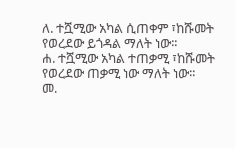ለ. ተሿሚው አካል ሲጠቀም ፣ከሹመት የወረደው ይጎዳል ማለት ነው፡፡
ሐ. ተሿሚው አካል ተጠቃሚ ፣ከሹመት የወረደው ጠቃሚ ነው ማለት ነው፡፡
መ.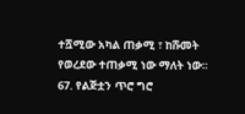ተሿሚው አካል ጠቃሚ ፣ ከሹመት የወረደው ተጠቃሚ ነው ማለት ነው፡፡
67. የልጅቷን ጥሮ ግሮ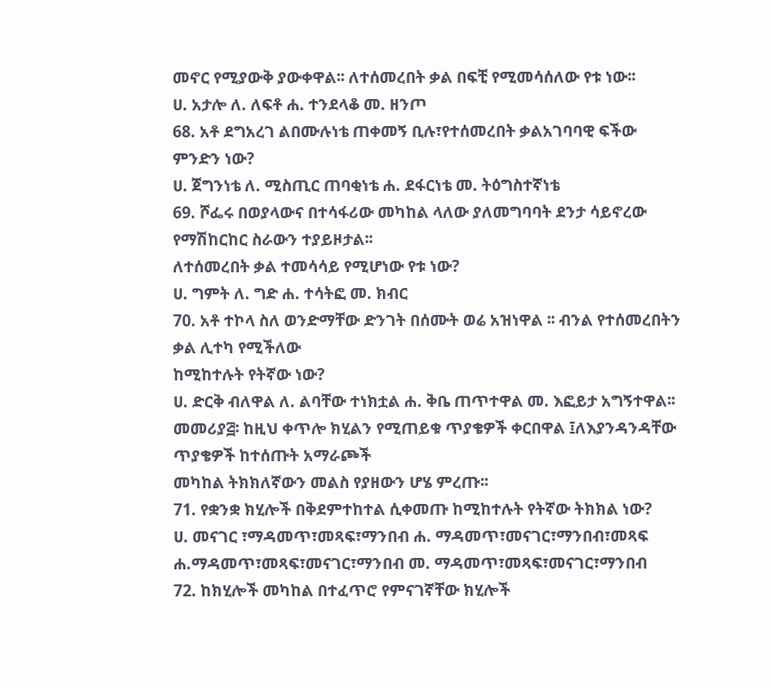መኖር የሚያውቅ ያውቀዋል፡፡ ለተሰመረበት ቃል በፍቺ የሚመሳሰለው የቱ ነው፡፡
ሀ. አታሎ ለ. ለፍቶ ሐ. ተንደላቆ መ. ዘንጦ
68. አቶ ደግአረገ ልበሙሉነቴ ጠቀመኝ ቢሉ፣የተሰመረበት ቃልአገባባዊ ፍችው ምንድን ነው?
ሀ. ጀግንነቴ ለ. ሚስጢር ጠባቂነቴ ሐ. ደፋርነቴ መ. ትዕግስተኛነቴ
69. ሾፌሩ በወያላውና በተሳፋሪው መካከል ላለው ያለመግባባት ደንታ ሳይኖረው የማሽከርከር ስራውን ተያይዞታል፡፡
ለተሰመረበት ቃል ተመሳሳይ የሚሆነው የቱ ነው?
ሀ. ግምት ለ. ግድ ሐ. ተሳትፎ መ. ክብር
70. አቶ ተኮላ ስለ ወንድማቸው ድንገት በሰሙት ወሬ አዝነዋል ፡፡ ብንል የተሰመረበትን ቃል ሊተካ የሚችለው
ከሚከተሉት የትኛው ነው?
ሀ. ድርቅ ብለዋል ለ. ልባቸው ተነክቷል ሐ. ቅቤ ጠጥተዋል መ. እፎይታ አግኝተዋል፡፡
መመሪያ፭፡ ከዚህ ቀጥሎ ክሂልን የሚጠይቁ ጥያቄዎች ቀርበዋል ፤ለእያንዳንዳቸው ጥያቄዎች ከተሰጡት አማራጮች
መካከል ትክክለኛውን መልስ የያዘውን ሆሄ ምረጡ፡፡
71. የቋንቋ ክሂሎች በቅደምተከተል ሲቀመጡ ከሚከተሉት የትኛው ትክክል ነው?
ሀ. መናገር ፣ማዳመጥ፣መጻፍ፣ማንበብ ሐ. ማዳመጥ፣መናገር፣ማንበብ፣መጻፍ
ሐ.ማዳመጥ፣መጻፍ፣መናገር፣ማንበብ መ. ማዳመጥ፣መጻፍ፣መናገር፣ማንበብ
72. ከክሂሎች መካከል በተፈጥሮ የምናገኛቸው ክሂሎች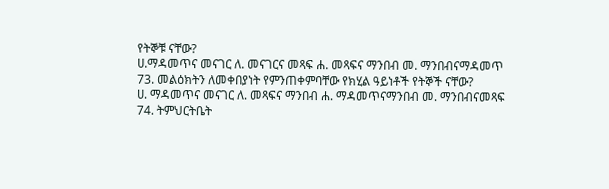የትኞቹ ናቸው?
ሀ.ማዳመጥና መናገር ለ. መናገርና መጻፍ ሐ. መጻፍና ማንበብ መ. ማንበብናማዳመጥ
73. መልዕክትን ለመቀበያነት የምንጠቀምባቸው የክሂል ዓይነቶች የትኞች ናቸው?
ሀ. ማዳመጥና መናገር ለ. መጻፍና ማንበብ ሐ. ማዳመጥናማንበብ መ. ማንበብናመጻፍ
74. ትምህርትቤት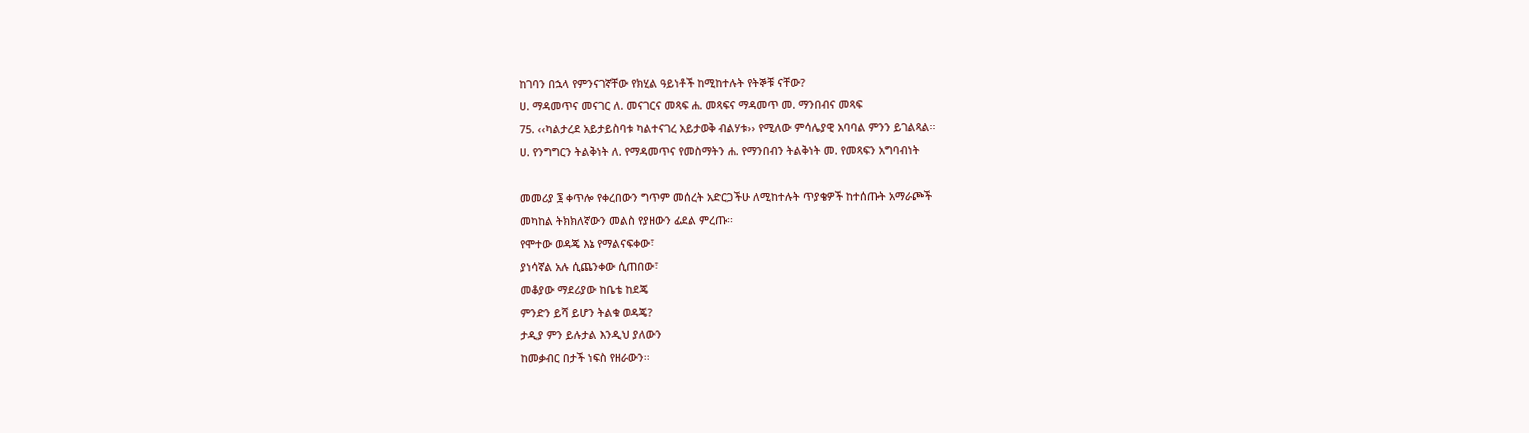ከገባን በኋላ የምንናገኛቸው የክሂል ዓይነቶች ከሚከተሉት የትኞቹ ናቸው?
ሀ. ማዳመጥና መናገር ለ. መናገርና መጻፍ ሐ. መጻፍና ማዳመጥ መ. ማንበብና መጻፍ
75. ‹‹ካልታረደ አይታይስባቱ ካልተናገረ አይታወቅ ብልሃቱ›› የሚለው ምሳሌያዊ አባባል ምንን ይገልጻል፡፡
ሀ. የንግግርን ትልቅነት ለ. የማዳመጥና የመስማትን ሐ. የማንበብን ትልቅነት መ. የመጻፍን አግባብነት

መመሪያ ፮ ቀጥሎ የቀረበውን ግጥም መሰረት አድርጋችሁ ለሚከተሉት ጥያቄዎች ከተሰጡት አማራጮች
መካከል ትክክለኛውን መልስ የያዘውን ፊደል ምረጡ፡፡
የሞተው ወዳጄ እኔ የማልናፍቀው፣
ያነሳኛል አሉ ሲጨንቀው ሲጠበው፣
መቆያው ማደሪያው ከቤቴ ከደጄ
ምንድን ይሻ ይሆን ትልቁ ወዳጄ?
ታዲያ ምን ይሉታል እንዲህ ያለውን
ከመቃብር በታች ነፍስ የዘራውን፡፡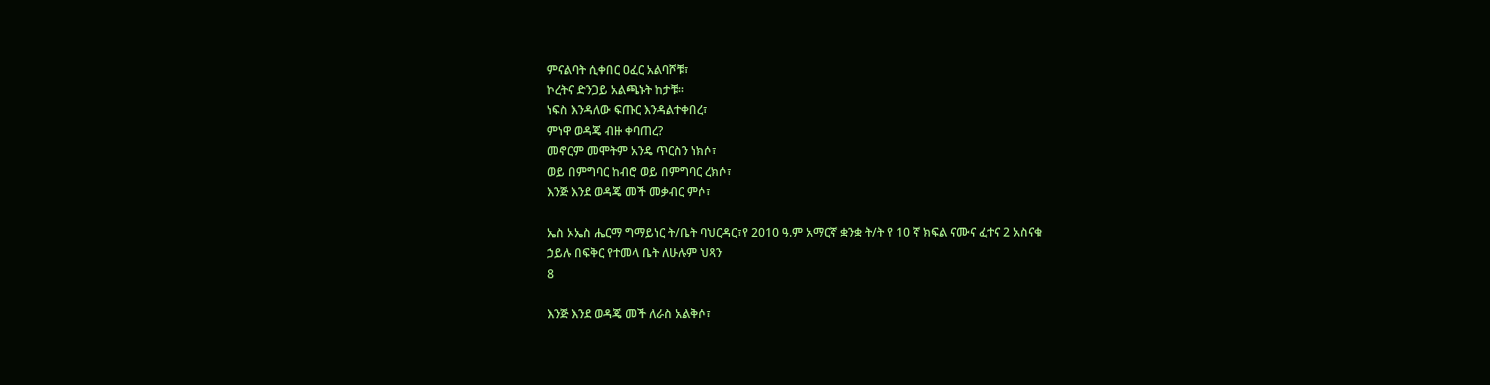ምናልባት ሲቀበር ዐፈር አልባሾቹ፣
ኮረትና ድንጋይ አልጫኑት ከታቹ፡፡
ነፍስ እንዳለው ፍጡር እንዳልተቀበረ፣
ምነዋ ወዳጄ ብዙ ቀባጠረ?
መኖርም መሞትም አንዴ ጥርስን ነክሶ፣
ወይ በምግባር ከብሮ ወይ በምግባር ረክሶ፣
እንጅ እንደ ወዳጄ መች መቃብር ምሶ፣

ኤስ ኦኤስ ሔርማ ግማይነር ት/ቤት ባህርዳር፣የ 2010 ዓ.ም አማርኛ ቋንቋ ት/ት የ 10 ኛ ክፍል ናሙና ፈተና 2 አስናቁ
ኃይሉ በፍቅር የተመላ ቤት ለሁሉም ህጻን
8

እንጅ እንደ ወዳጄ መች ለራስ አልቅሶ፣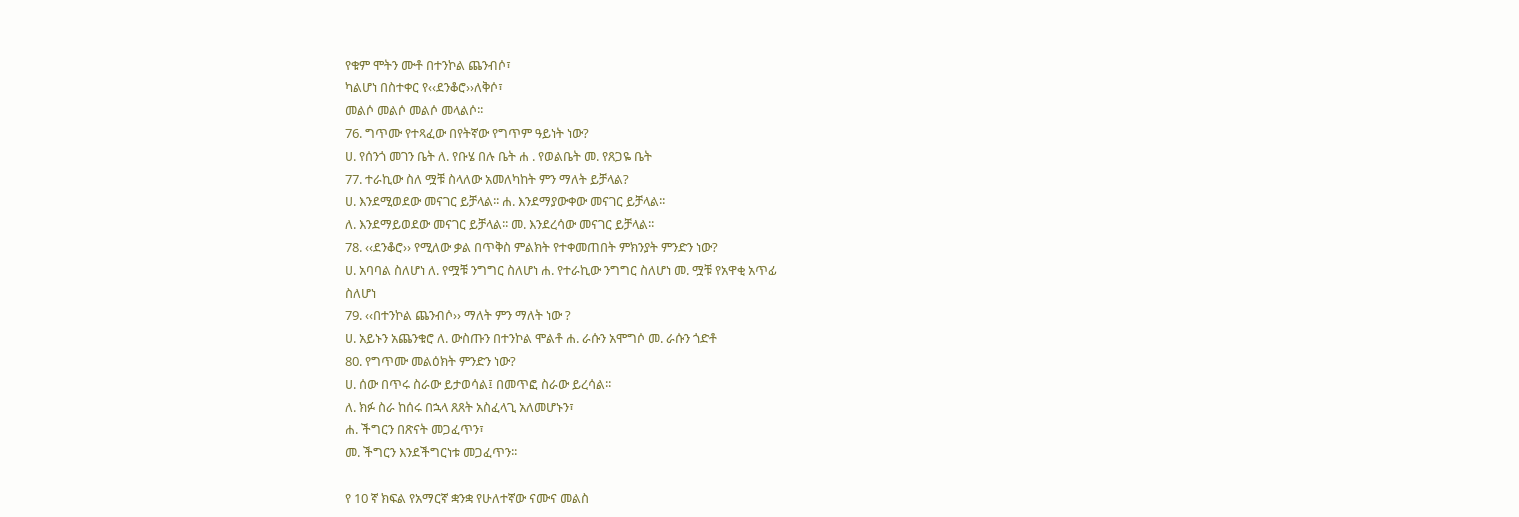የቁም ሞትን ሙቶ በተንኮል ጨንብሶ፣
ካልሆነ በስተቀር የ‹‹ደንቆሮ››ለቅሶ፣
መልሶ መልሶ መልሶ መላልሶ፡፡
76. ግጥሙ የተጻፈው በየትኛው የግጥም ዓይነት ነው?
ሀ. የሰንጎ መገን ቤት ለ. የቡሄ በሉ ቤት ሐ . የወልቤት መ. የጸጋዬ ቤት
77. ተራኪው ስለ ሟቹ ስላለው አመለካከት ምን ማለት ይቻላል?
ሀ. እንደሚወደው መናገር ይቻላል፡፡ ሐ. እንደማያውቀው መናገር ይቻላል፡፡
ለ. እንደማይወደው መናገር ይቻላል፡፡ መ. እንደረሳው መናገር ይቻላል፡፡
78. ‹‹ደንቆሮ›› የሚለው ቃል በጥቅስ ምልክት የተቀመጠበት ምክንያት ምንድን ነው?
ሀ. አባባል ስለሆነ ለ. የሟቹ ንግግር ስለሆነ ሐ. የተራኪው ንግግር ስለሆነ መ. ሟቹ የአዋቂ አጥፊ
ስለሆነ
79. ‹‹በተንኮል ጨንብሶ›› ማለት ምን ማለት ነው ?
ሀ. አይኑን አጨንቁሮ ለ. ውስጡን በተንኮል ሞልቶ ሐ. ራሱን አሞግሶ መ. ራሱን ጎድቶ
80. የግጥሙ መልዕክት ምንድን ነው?
ሀ. ሰው በጥሩ ስራው ይታወሳል፤ በመጥፎ ስራው ይረሳል፡፡
ለ. ክፉ ስራ ከሰሩ በኋላ ጸጸት አስፈላጊ አለመሆኑን፣
ሐ. ችግርን በጽናት መጋፈጥን፣
መ. ችግርን እንደችግርነቱ መጋፈጥን፡፡

የ 10 ኛ ክፍል የአማርኛ ቋንቋ የሁለተኛው ናሙና መልስ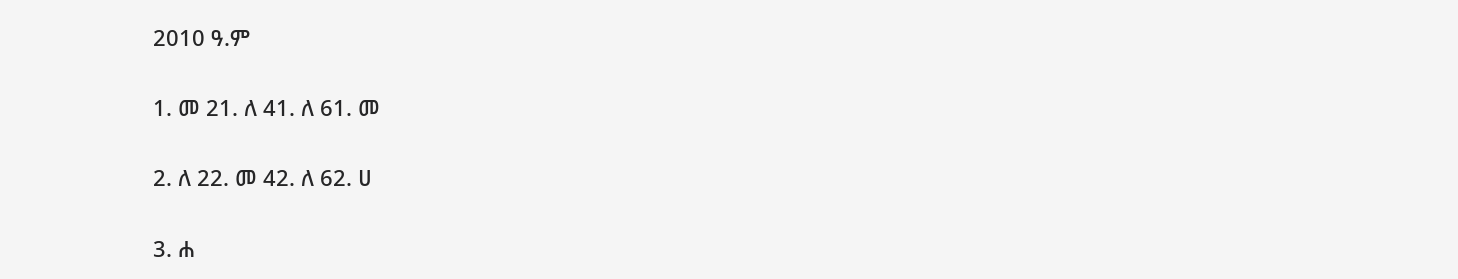2010 ዓ.ም

1. መ 21. ለ 41. ለ 61. መ

2. ለ 22. መ 42. ለ 62. ሀ

3. ሐ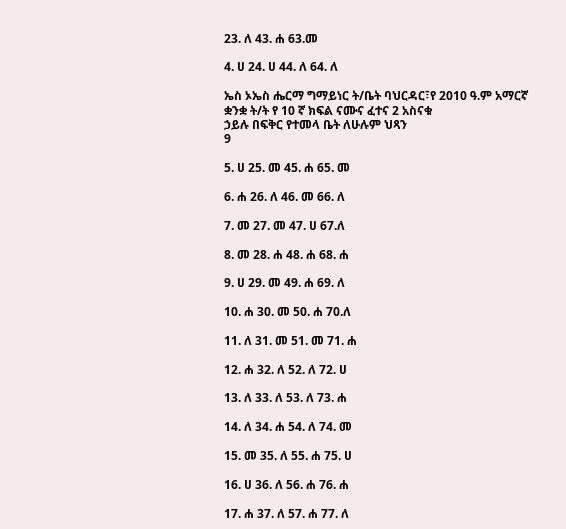23. ለ 43. ሐ 63.መ

4. ሀ 24. ሀ 44. ለ 64. ለ

ኤስ ኦኤስ ሔርማ ግማይነር ት/ቤት ባህርዳር፣የ 2010 ዓ.ም አማርኛ ቋንቋ ት/ት የ 10 ኛ ክፍል ናሙና ፈተና 2 አስናቁ
ኃይሉ በፍቅር የተመላ ቤት ለሁሉም ህጻን
9

5. ሀ 25. መ 45. ሐ 65. መ

6. ሐ 26. ለ 46. መ 66. ለ

7. መ 27. መ 47. ሀ 67.ለ

8. መ 28. ሐ 48. ሐ 68. ሐ

9. ሀ 29. መ 49. ሐ 69. ለ

10. ሐ 30. መ 50. ሐ 70.ለ

11. ለ 31. መ 51. መ 71. ሐ

12. ሐ 32. ለ 52. ለ 72. ሀ

13. ለ 33. ለ 53. ለ 73. ሐ

14. ለ 34. ሐ 54. ለ 74. መ

15. መ 35. ለ 55. ሐ 75. ሀ

16. ሀ 36. ለ 56. ሐ 76. ሐ

17. ሐ 37. ለ 57. ሐ 77. ለ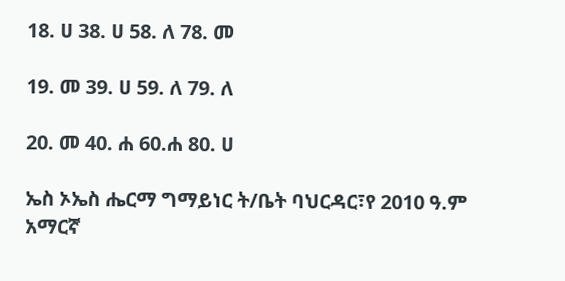18. ሀ 38. ሀ 58. ለ 78. መ

19. መ 39. ሀ 59. ለ 79. ለ

20. መ 40. ሐ 60.ሐ 80. ሀ

ኤስ ኦኤስ ሔርማ ግማይነር ት/ቤት ባህርዳር፣የ 2010 ዓ.ም አማርኛ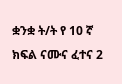ቋንቋ ት/ት የ 10 ኛ ክፍል ናሙና ፈተና 2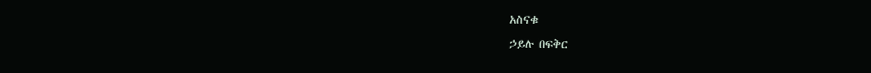አስናቁ
ኃይሉ በፍቅር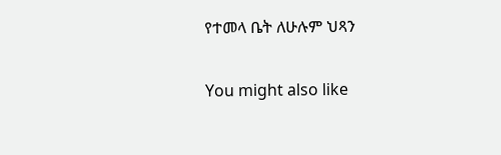የተመላ ቤት ለሁሉም ህጻን

You might also like